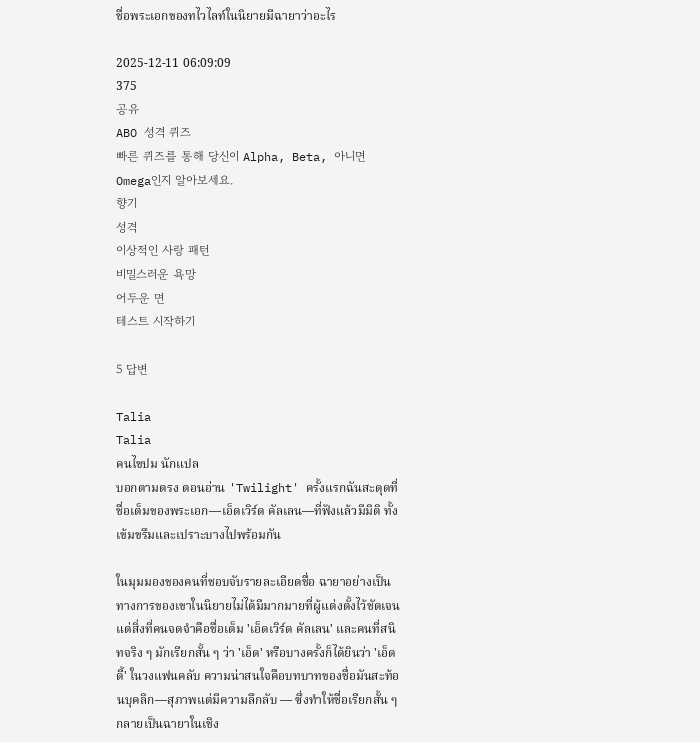ชื่อพระเอกของทไวไลท์ในนิยายมีฉายาว่าอะไร

2025-12-11 06:09:09
375
공유
ABO 성격 퀴즈
빠른 퀴즈를 통해 당신이 Alpha, Beta, 아니면 Omega인지 알아보세요.
향기
성격
이상적인 사랑 패턴
비밀스러운 욕망
어두운 면
테스트 시작하기

5 답변

Talia
Talia
คนไขปม นักแปล
บอกตามตรง ตอนอ่าน 'Twilight' ครั้งแรกฉันสะดุดที่ชื่อเต็มของพระเอก—เอ็ดเวิร์ด คัลเลน—ที่ฟังแล้วมีมิติ ทั้งเข้มขรึมและเปราะบางไปพร้อมกัน

ในมุมมองของคนที่ชอบจับรายละเอียดชื่อ ฉายาอย่างเป็นทางการของเขาในนิยายไม่ได้มีมากมายที่ผู้แต่งตั้งไว้ชัดเจน แต่สิ่งที่คนจดจำคือชื่อเต็ม 'เอ็ดเวิร์ด คัลเลน' และคนที่สนิทจริง ๆ มักเรียกสั้น ๆ ว่า 'เอ็ด' หรือบางครั้งก็ได้ยินว่า 'เอ็ดดี้' ในวงแฟนคลับ ความน่าสนใจคือบทบาทของชื่อมันสะท้อนบุคลิก—สุภาพแต่มีความลึกลับ — ซึ่งทำให้ชื่อเรียกสั้น ๆ กลายเป็นฉายาในเชิง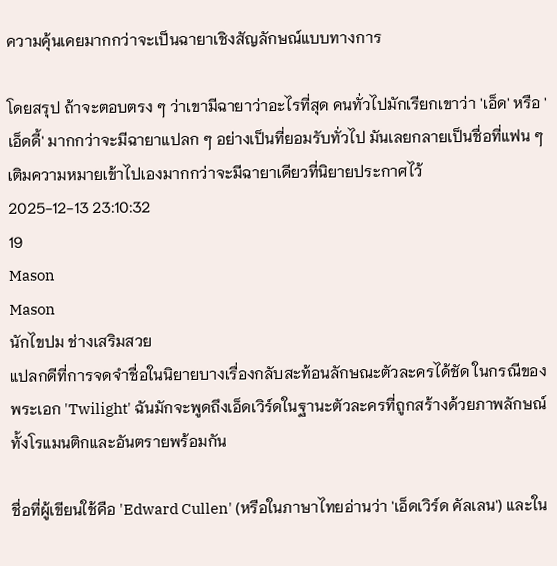ความคุ้นเคยมากกว่าจะเป็นฉายาเชิงสัญลักษณ์แบบทางการ

โดยสรุป ถ้าจะตอบตรง ๆ ว่าเขามีฉายาว่าอะไรที่สุด คนทั่วไปมักเรียกเขาว่า 'เอ็ด' หรือ 'เอ็ดดี้' มากกว่าจะมีฉายาแปลก ๆ อย่างเป็นที่ยอมรับทั่วไป มันเลยกลายเป็นชื่อที่แฟน ๆ เติมความหมายเข้าไปเองมากกว่าจะมีฉายาเดียวที่นิยายประกาศไว้
2025-12-13 23:10:32
19
Mason
Mason
นักไขปม ช่างเสริมสวย
แปลกดีที่การจดจำชื่อในนิยายบางเรื่องกลับสะท้อนลักษณะตัวละครได้ชัด ในกรณีของพระเอก 'Twilight' ฉันมักจะพูดถึงเอ็ดเวิร์ดในฐานะตัวละครที่ถูกสร้างด้วยภาพลักษณ์ทั้งโรแมนติกและอันตรายพร้อมกัน

ชื่อที่ผู้เขียนใช้คือ 'Edward Cullen' (หรือในภาษาไทยอ่านว่า 'เอ็ดเวิร์ด คัลเลน') และใน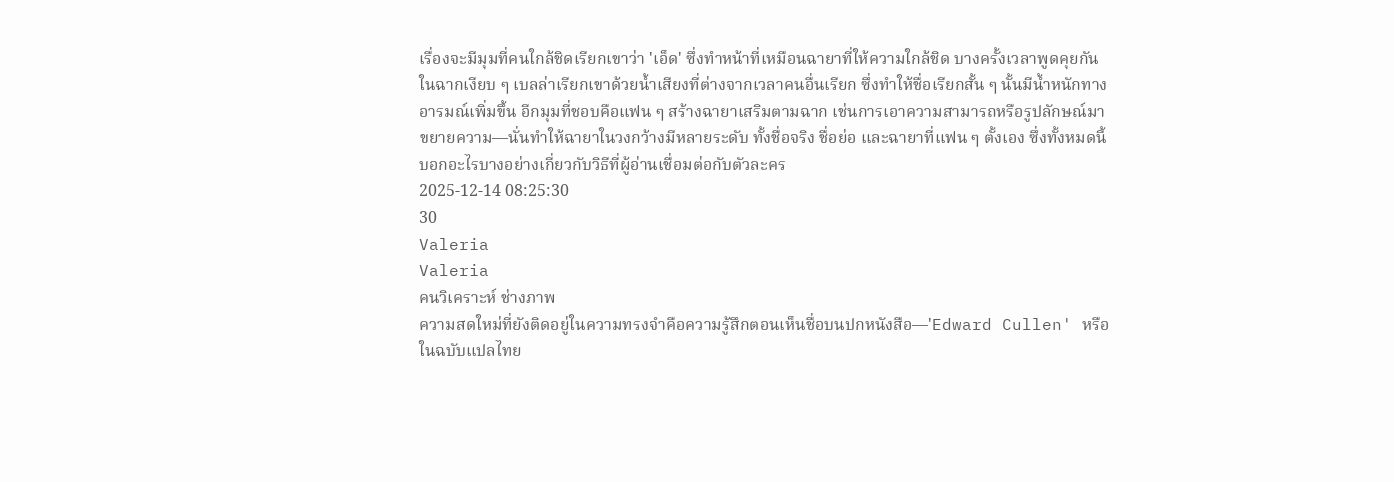เรื่องจะมีมุมที่คนใกล้ชิดเรียกเขาว่า 'เอ็ด' ซึ่งทำหน้าที่เหมือนฉายาที่ให้ความใกล้ชิด บางครั้งเวลาพูดคุยกันในฉากเงียบ ๆ เบลล่าเรียกเขาด้วยน้ำเสียงที่ต่างจากเวลาคนอื่นเรียก ซึ่งทำให้ชื่อเรียกสั้น ๆ นั้นมีน้ำหนักทางอารมณ์เพิ่มขึ้น อีกมุมที่ชอบคือแฟน ๆ สร้างฉายาเสริมตามฉาก เช่นการเอาความสามารถหรือรูปลักษณ์มาขยายความ—นั่นทำให้ฉายาในวงกว้างมีหลายระดับ ทั้งชื่อจริง ชื่อย่อ และฉายาที่แฟน ๆ ตั้งเอง ซึ่งทั้งหมดนี้บอกอะไรบางอย่างเกี่ยวกับวิธีที่ผู้อ่านเชื่อมต่อกับตัวละคร
2025-12-14 08:25:30
30
Valeria
Valeria
คนวิเคราะห์ ช่างภาพ
ความสดใหม่ที่ยังติดอยู่ในความทรงจำคือความรู้สึกตอนเห็นชื่อบนปกหนังสือ—'Edward Cullen' หรือในฉบับแปลไทย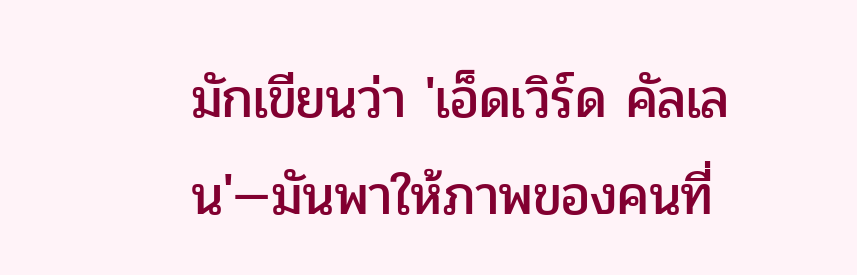มักเขียนว่า 'เอ็ดเวิร์ด คัลเลน'—มันพาให้ภาพของคนที่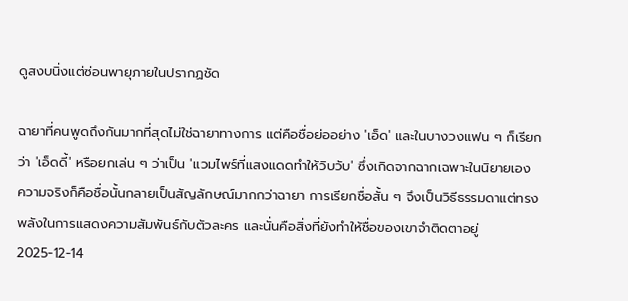ดูสงบนิ่งแต่ซ่อนพายุภายในปรากฏชัด

ฉายาที่คนพูดถึงกันมากที่สุดไม่ใช่ฉายาทางการ แต่คือชื่อย่ออย่าง 'เอ็ด' และในบางวงแฟน ๆ ก็เรียกว่า 'เอ็ดดี้' หรือยกเล่น ๆ ว่าเป็น 'แวมไพร์ที่แสงแดดทำให้วิบวับ' ซึ่งเกิดจากฉากเฉพาะในนิยายเอง ความจริงก็คือชื่อนั้นกลายเป็นสัญลักษณ์มากกว่าฉายา การเรียกชื่อสั้น ๆ จึงเป็นวิธีธรรมดาแต่ทรงพลังในการแสดงความสัมพันธ์กับตัวละคร และนั่นคือสิ่งที่ยังทำให้ชื่อของเขาจำติดตาอยู่
2025-12-14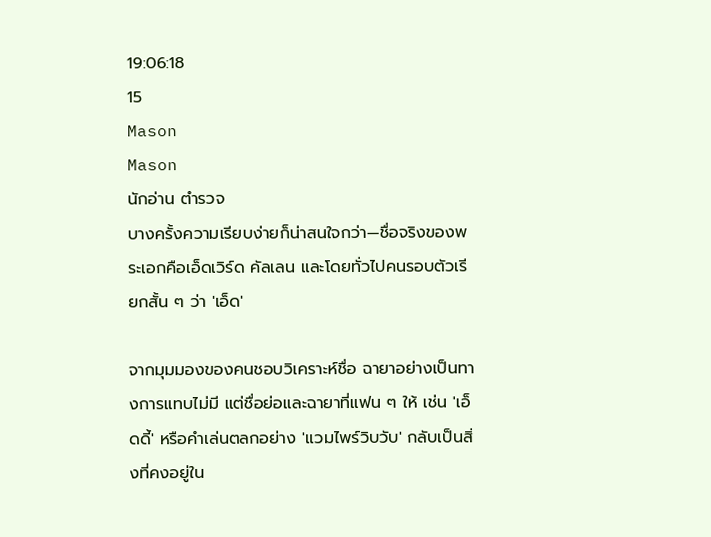19:06:18
15
Mason
Mason
นักอ่าน ตำรวจ
บางครั้งความเรียบง่ายก็น่าสนใจกว่า—ชื่อจริงของพระเอกคือเอ็ดเวิร์ด คัลเลน และโดยทั่วไปคนรอบตัวเรียกสั้น ๆ ว่า 'เอ็ด'

จากมุมมองของคนชอบวิเคราะห์ชื่อ ฉายาอย่างเป็นทางการแทบไม่มี แต่ชื่อย่อและฉายาที่แฟน ๆ ให้ เช่น 'เอ็ดดี้' หรือคำเล่นตลกอย่าง 'แวมไพร์วิบวับ' กลับเป็นสิ่งที่คงอยู่ใน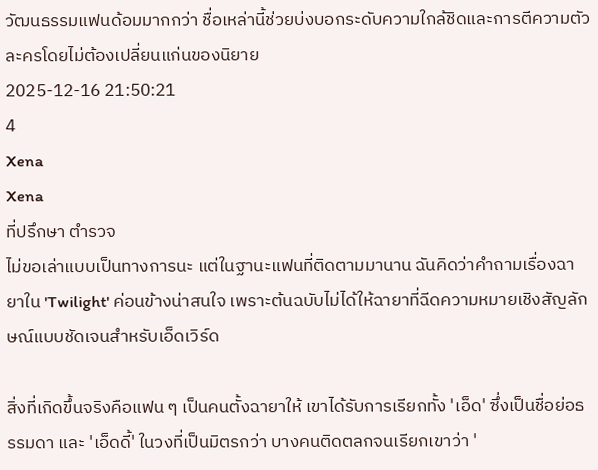วัฒนธรรมแฟนด้อมมากกว่า ชื่อเหล่านี้ช่วยบ่งบอกระดับความใกล้ชิดและการตีความตัวละครโดยไม่ต้องเปลี่ยนแก่นของนิยาย
2025-12-16 21:50:21
4
Xena
Xena
ที่ปรึกษา ตำรวจ
ไม่ขอเล่าแบบเป็นทางการนะ แต่ในฐานะแฟนที่ติดตามมานาน ฉันคิดว่าคำถามเรื่องฉายาใน 'Twilight' ค่อนข้างน่าสนใจ เพราะต้นฉบับไม่ได้ให้ฉายาที่ฉีดความหมายเชิงสัญลักษณ์แบบชัดเจนสำหรับเอ็ดเวิร์ด

สิ่งที่เกิดขึ้นจริงคือแฟน ๆ เป็นคนตั้งฉายาให้ เขาได้รับการเรียกทั้ง 'เอ็ด' ซึ่งเป็นชื่อย่อธรรมดา และ 'เอ็ดดี้' ในวงที่เป็นมิตรกว่า บางคนติดตลกจนเรียกเขาว่า '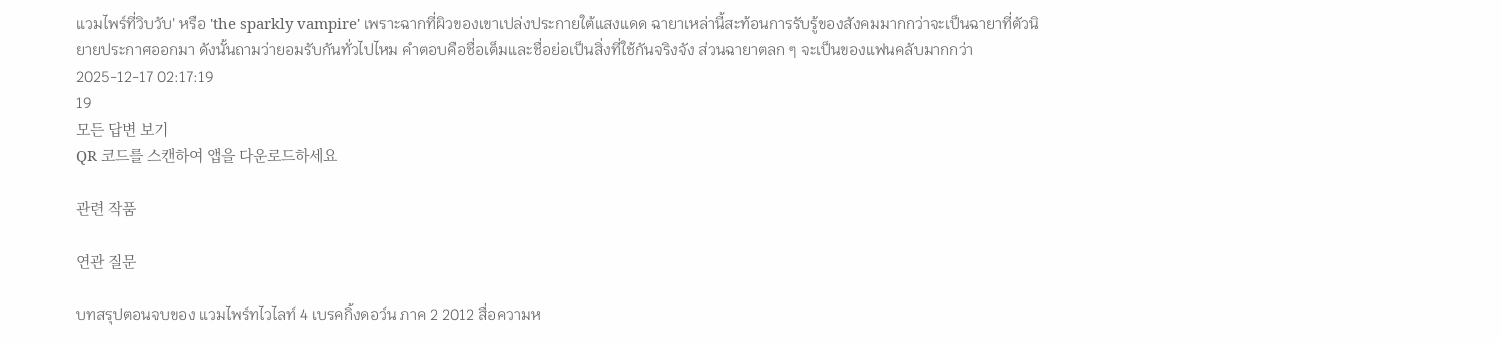แวมไพร์ที่วิบวับ' หรือ 'the sparkly vampire' เพราะฉากที่ผิวของเขาเปล่งประกายใต้แสงแดด ฉายาเหล่านี้สะท้อนการรับรู้ของสังคมมากกว่าจะเป็นฉายาที่ตัวนิยายประกาศออกมา ดังนั้นถามว่ายอมรับกันทั่วไปไหม คำตอบคือชื่อเต็มและชื่อย่อเป็นสิ่งที่ใช้กันจริงจัง ส่วนฉายาตลก ๆ จะเป็นของแฟนคลับมากกว่า
2025-12-17 02:17:19
19
모든 답변 보기
QR 코드를 스캔하여 앱을 다운로드하세요

관련 작품

연관 질문

บทสรุปตอนจบของ แวมไพร์ทไวไลท์ 4 เบรคกิ้งดอว์น ภาค 2 2012 สื่อความห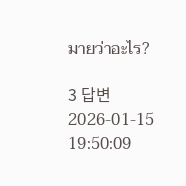มายว่าอะไร?

3 답변2026-01-15 19:50:09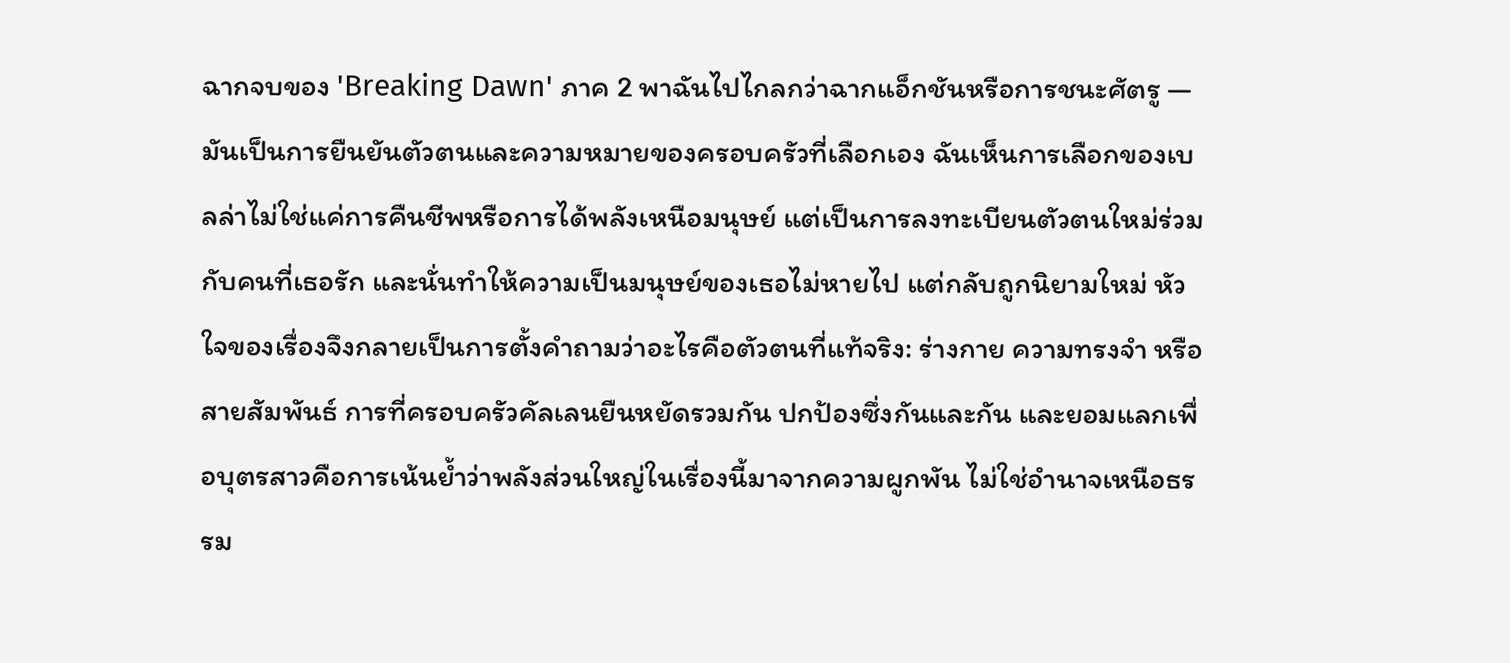ฉากจบของ 'Breaking Dawn' ภาค 2 พาฉันไปไกลกว่าฉากแอ็กชันหรือการชนะศัตรู — มันเป็นการยืนยันตัวตนและความหมายของครอบครัวที่เลือกเอง ฉันเห็นการเลือกของเบลล่าไม่ใช่แค่การคืนชีพหรือการได้พลังเหนือมนุษย์ แต่เป็นการลงทะเบียนตัวตนใหม่ร่วมกับคนที่เธอรัก และนั่นทำให้ความเป็นมนุษย์ของเธอไม่หายไป แต่กลับถูกนิยามใหม่ หัวใจของเรื่องจึงกลายเป็นการตั้งคำถามว่าอะไรคือตัวตนที่แท้จริง: ร่างกาย ความทรงจำ หรือสายสัมพันธ์ การที่ครอบครัวคัลเลนยืนหยัดรวมกัน ปกป้องซึ่งกันและกัน และยอมแลกเพื่อบุตรสาวคือการเน้นย้ำว่าพลังส่วนใหญ่ในเรื่องนี้มาจากความผูกพัน ไม่ใช่อำนาจเหนือธรรม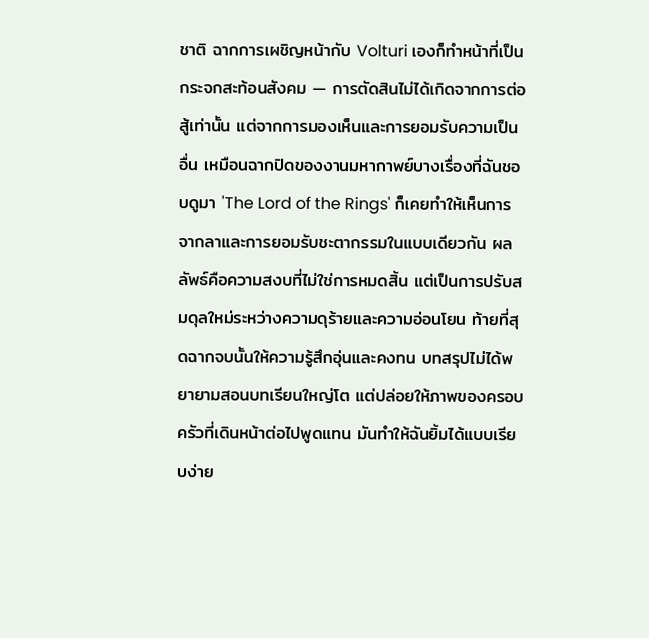ชาติ ฉากการเผชิญหน้ากับ Volturi เองก็ทำหน้าที่เป็นกระจกสะท้อนสังคม — การตัดสินไม่ได้เกิดจากการต่อสู้เท่านั้น แต่จากการมองเห็นและการยอมรับความเป็นอื่น เหมือนฉากปิดของงานมหากาพย์บางเรื่องที่ฉันชอบดูมา 'The Lord of the Rings' ก็เคยทำให้เห็นการจากลาและการยอมรับชะตากรรมในแบบเดียวกัน ผลลัพธ์คือความสงบที่ไม่ใช่การหมดสิ้น แต่เป็นการปรับสมดุลใหม่ระหว่างความดุร้ายและความอ่อนโยน ท้ายที่สุดฉากจบนั้นให้ความรู้สึกอุ่นและคงทน บทสรุปไม่ได้พยายามสอนบทเรียนใหญ่โต แต่ปล่อยให้ภาพของครอบครัวที่เดินหน้าต่อไปพูดแทน มันทำให้ฉันยิ้มได้แบบเรียบง่าย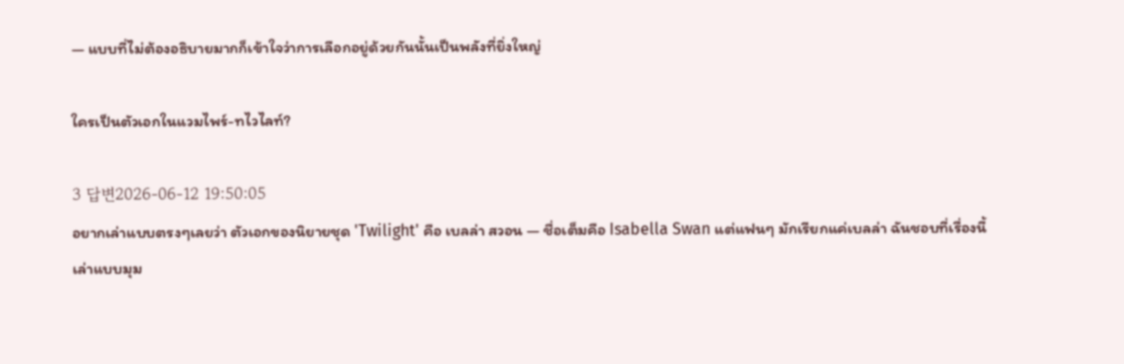— แบบที่ไม่ต้องอธิบายมากก็เข้าใจว่าการเลือกอยู่ด้วยกันนั้นเป็นพลังที่ยิ่งใหญ่

ใครเป็นตัวเอกในแวมไพร์-ทไวไลท์?

3 답변2026-06-12 19:50:05
อยากเล่าแบบตรงๆเลยว่า ตัวเอกของนิยายชุด 'Twilight' คือ เบลล่า สวอน — ชื่อเต็มคือ Isabella Swan แต่แฟนๆ มักเรียกแค่เบลล่า ฉันชอบที่เรื่องนี้เล่าแบบมุม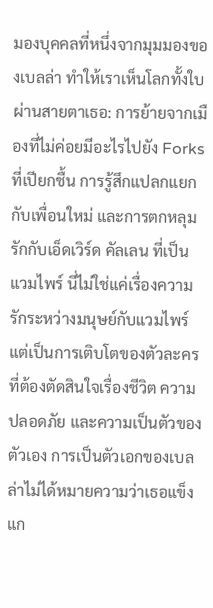มองบุคคลที่หนึ่งจากมุมมองของเบลล่า ทำให้เราเห็นโลกทั้งใบผ่านสายตาเธอ: การย้ายจากเมืองที่ไม่ค่อยมีอะไรไปยัง Forks ที่เปียกชื้น การรู้สึกแปลกแยกกับเพื่อนใหม่ และการตกหลุมรักกับเอ็ดเวิร์ด คัลเลน ที่เป็นแวมไพร์ นี่ไม่ใช่แค่เรื่องความรักระหว่างมนุษย์กับแวมไพร์ แต่เป็นการเติบโตของตัวละครที่ต้องตัดสินใจเรื่องชีวิต ความปลอดภัย และความเป็นตัวของตัวเอง การเป็นตัวเอกของเบลล่าไม่ได้หมายความว่าเธอแข็งแก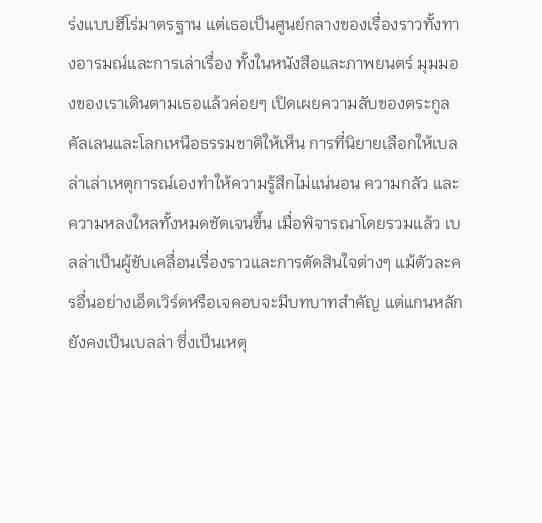ร่งแบบฮีโร่มาตรฐาน แต่เธอเป็นศูนย์กลางของเรื่องราวทั้งทางอารมณ์และการเล่าเรื่อง ทั้งในหนังสือและภาพยนตร์ มุมมองของเราเดินตามเธอแล้วค่อยๆ เปิดเผยความลับของตระกูลคัลเลนและโลกเหนือธรรมชาติให้เห็น การที่นิยายเลือกให้เบลล่าเล่าเหตุการณ์เองทำให้ความรู้สึกไม่แน่นอน ความกลัว และความหลงใหลทั้งหมดชัดเจนขึ้น เมื่อพิจารณาโดยรวมแล้ว เบลล่าเป็นผู้ขับเคลื่อนเรื่องราวและการตัดสินใจต่างๆ แม้ตัวละครอื่นอย่างเอ็ดเวิร์ดหรือเจคอบจะมีบทบาทสำคัญ แต่แกนหลักยังคงเป็นเบลล่า ซึ่งเป็นเหตุ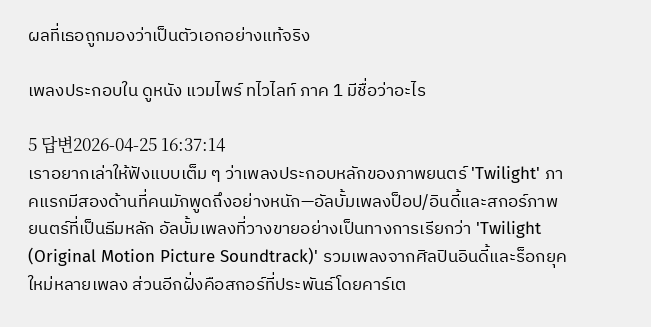ผลที่เธอถูกมองว่าเป็นตัวเอกอย่างแท้จริง

เพลงประกอบใน ดูหนัง แวมไพร์ ทไวไลท์ ภาค 1 มีชื่อว่าอะไร

5 답변2026-04-25 16:37:14
เราอยากเล่าให้ฟังแบบเต็ม ๆ ว่าเพลงประกอบหลักของภาพยนตร์ 'Twilight' ภาคแรกมีสองด้านที่คนมักพูดถึงอย่างหนัก—อัลบั้มเพลงป็อป/อินดี้และสกอร์ภาพยนตร์ที่เป็นธีมหลัก อัลบั้มเพลงที่วางขายอย่างเป็นทางการเรียกว่า 'Twilight (Original Motion Picture Soundtrack)' รวมเพลงจากศิลปินอินดี้และร็อกยุคใหม่หลายเพลง ส่วนอีกฝั่งคือสกอร์ที่ประพันธ์โดยคาร์เต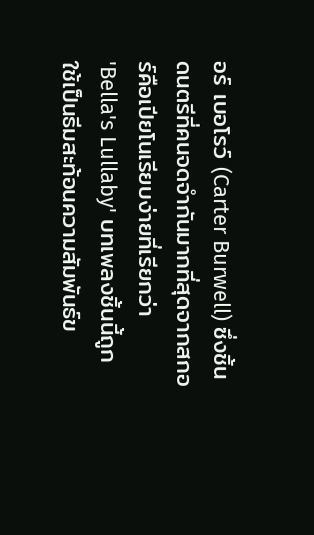อร์ เบอโรว์ (Carter Burwell) ซึ่งชิ้นดนตรีที่คนจดจำกันมากที่สุดจากสกอร์คือเปียโนเรียบง่ายที่เรียกว่า 'Bella's Lullaby' บทเพลงชิ้นนี้ถูกใช้เป็นธีมสะท้อนความสัมพันธ์ข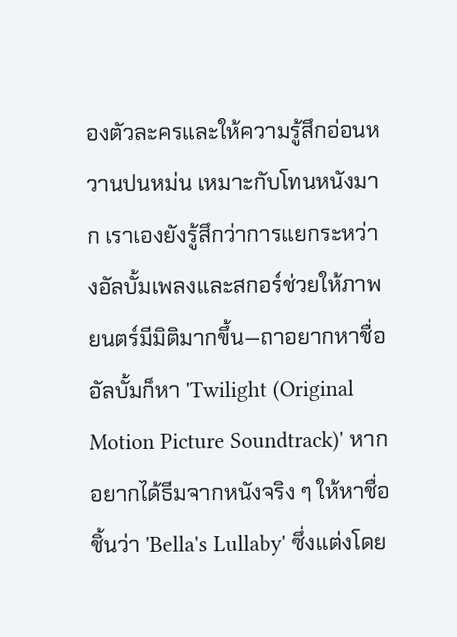องตัวละครและให้ความรู้สึกอ่อนหวานปนหม่น เหมาะกับโทนหนังมาก เราเองยังรู้สึกว่าการแยกระหว่างอัลบั้มเพลงและสกอร์ช่วยให้ภาพยนตร์มีมิติมากขึ้น—ถาอยากหาชื่ออัลบั้มก็หา 'Twilight (Original Motion Picture Soundtrack)' หากอยากได้ธีมจากหนังจริง ๆ ให้หาชื่อชิ้นว่า 'Bella's Lullaby' ซึ่งแต่งโดย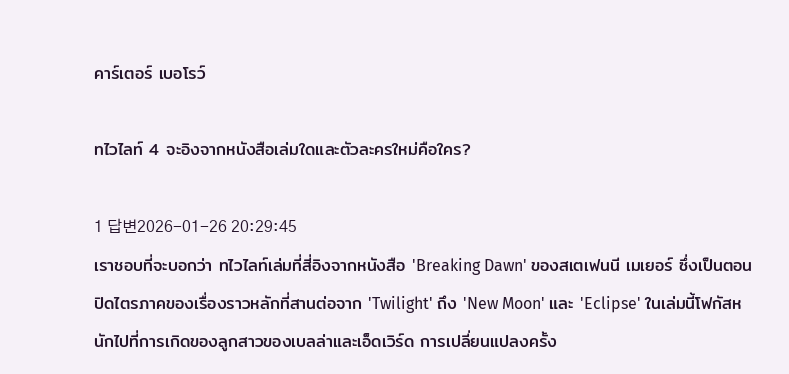คาร์เตอร์ เบอโรว์

ทไวไลท์ 4 จะอิงจากหนังสือเล่มใดและตัวละครใหม่คือใคร?

1 답변2026-01-26 20:29:45
เราชอบที่จะบอกว่า ทไวไลท์เล่มที่สี่อิงจากหนังสือ 'Breaking Dawn' ของสเตเฟนนี เมเยอร์ ซึ่งเป็นตอนปิดไตรภาคของเรื่องราวหลักที่สานต่อจาก 'Twilight' ถึง 'New Moon' และ 'Eclipse' ในเล่มนี้โฟกัสหนักไปที่การเกิดของลูกสาวของเบลล่าและเอ็ดเวิร์ด การเปลี่ยนแปลงครั้ง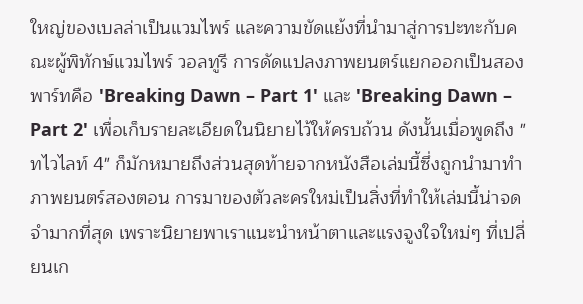ใหญ่ของเบลล่าเป็นแวมไพร์ และความขัดแย้งที่นำมาสู่การปะทะกับคณะผู้พิทักษ์แวมไพร์ วอลทูรี การดัดแปลงภาพยนตร์แยกออกเป็นสองพาร์ทคือ 'Breaking Dawn – Part 1' และ 'Breaking Dawn – Part 2' เพื่อเก็บรายละเอียดในนิยายไว้ให้ครบถ้วน ดังนั้นเมื่อพูดถึง "ทไวไลท์ 4" ก็มักหมายถึงส่วนสุดท้ายจากหนังสือเล่มนี้ซึ่งถูกนำมาทำภาพยนตร์สองตอน การมาของตัวละครใหม่เป็นสิ่งที่ทำให้เล่มนี้น่าจดจำมากที่สุด เพราะนิยายพาเราแนะนำหน้าตาและแรงจูงใจใหม่ๆ ที่เปลี่ยนเก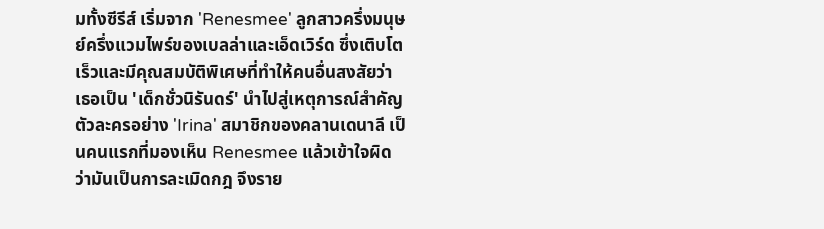มทั้งซีรีส์ เริ่มจาก 'Renesmee' ลูกสาวครึ่งมนุษย์ครึ่งแวมไพร์ของเบลล่าและเอ็ดเวิร์ด ซึ่งเติบโตเร็วและมีคุณสมบัติพิเศษที่ทำให้คนอื่นสงสัยว่าเธอเป็น 'เด็กชั่วนิรันดร์' นำไปสู่เหตุการณ์สำคัญ ตัวละครอย่าง 'Irina' สมาชิกของคลานเดนาลี เป็นคนแรกที่มองเห็น Renesmee แล้วเข้าใจผิดว่ามันเป็นการละเมิดกฎ จึงราย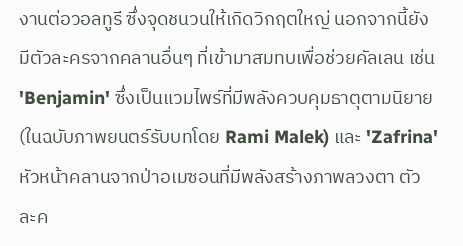งานต่อวอลทูรี ซึ่งจุดชนวนให้เกิดวิกฤตใหญ่ นอกจากนี้ยังมีตัวละครจากคลานอื่นๆ ที่เข้ามาสมทบเพื่อช่วยคัลเลน เช่น 'Benjamin' ซึ่งเป็นแวมไพร์ที่มีพลังควบคุมธาตุตามนิยาย (ในฉบับภาพยนตร์รับบทโดย Rami Malek) และ 'Zafrina' หัวหน้าคลานจากป่าอเมซอนที่มีพลังสร้างภาพลวงตา ตัวละค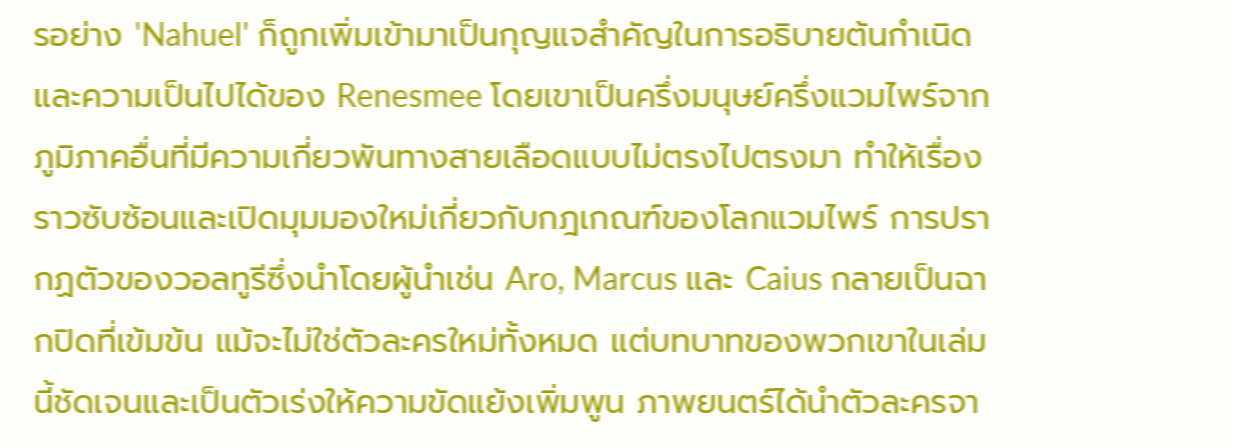รอย่าง 'Nahuel' ก็ถูกเพิ่มเข้ามาเป็นกุญแจสำคัญในการอธิบายต้นกำเนิดและความเป็นไปได้ของ Renesmee โดยเขาเป็นครึ่งมนุษย์ครึ่งแวมไพร์จากภูมิภาคอื่นที่มีความเกี่ยวพันทางสายเลือดแบบไม่ตรงไปตรงมา ทำให้เรื่องราวซับซ้อนและเปิดมุมมองใหม่เกี่ยวกับกฎเกณฑ์ของโลกแวมไพร์ การปรากฏตัวของวอลทูรีซึ่งนำโดยผู้นำเช่น Aro, Marcus และ Caius กลายเป็นฉากปิดที่เข้มข้น แม้จะไม่ใช่ตัวละครใหม่ทั้งหมด แต่บทบาทของพวกเขาในเล่มนี้ชัดเจนและเป็นตัวเร่งให้ความขัดแย้งเพิ่มพูน ภาพยนตร์ได้นำตัวละครจา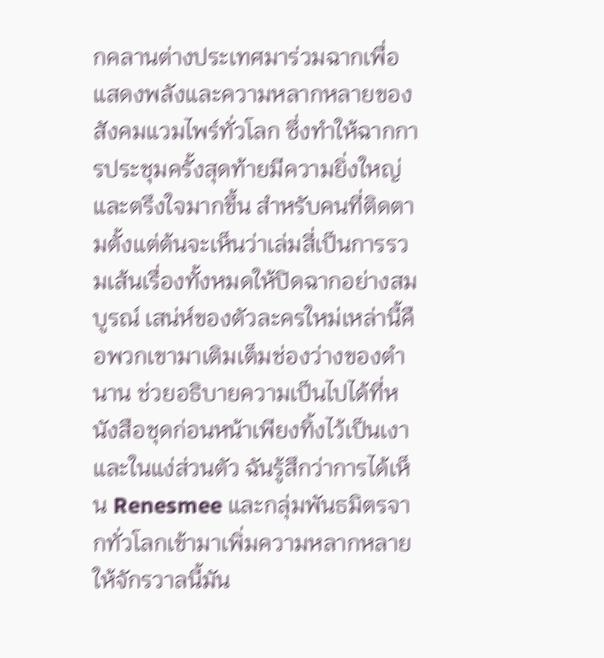กคลานต่างประเทศมาร่วมฉากเพื่อแสดงพลังและความหลากหลายของสังคมแวมไพร์ทั่วโลก ซึ่งทำให้ฉากการประชุมครั้งสุดท้ายมีความยิ่งใหญ่และตรึงใจมากขึ้น สำหรับคนที่ติดตามตั้งแต่ต้นจะเห็นว่าเล่มสี่เป็นการรวมเส้นเรื่องทั้งหมดให้ปิดฉากอย่างสมบูรณ์ เสน่ห์ของตัวละครใหม่เหล่านี้คือพวกเขามาเติมเต็มช่องว่างของตำนาน ช่วยอธิบายความเป็นไปได้ที่หนังสือชุดก่อนหน้าเพียงทิ้งไว้เป็นเงา และในแง่ส่วนตัว ฉันรู้สึกว่าการได้เห็น Renesmee และกลุ่มพันธมิตรจากทั่วโลกเข้ามาเพิ่มความหลากหลายให้จักรวาลนี้มัน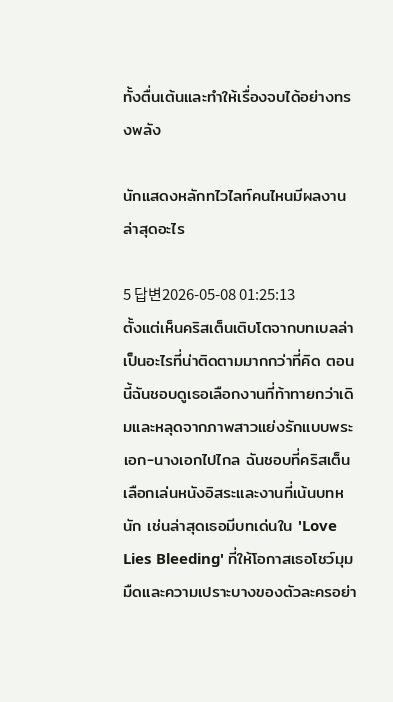ทั้งตื่นเต้นและทำให้เรื่องจบได้อย่างทรงพลัง

นักแสดงหลักทไวไลท์คนไหนมีผลงานล่าสุดอะไร

5 답변2026-05-08 01:25:13
ตั้งแต่เห็นคริสเต็นเติบโตจากบทเบลล่าเป็นอะไรที่น่าติดตามมากกว่าที่คิด ตอนนี้ฉันชอบดูเธอเลือกงานที่ท้าทายกว่าเดิมและหลุดจากภาพสาวแย่งรักแบบพระเอก-นางเอกไปไกล ฉันชอบที่คริสเต็นเลือกเล่นหนังอิสระและงานที่เน้นบทหนัก เช่นล่าสุดเธอมีบทเด่นใน 'Love Lies Bleeding' ที่ให้โอกาสเธอโชว์มุมมืดและความเปราะบางของตัวละครอย่า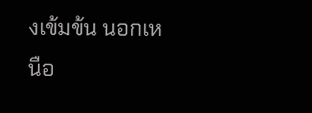งเข้มข้น นอกเหนือ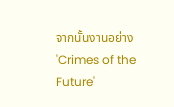จากนั้นงานอย่าง 'Crimes of the Future'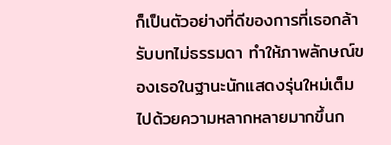ก็เป็นตัวอย่างที่ดีของการที่เธอกล้ารับบทไม่ธรรมดา ทำให้ภาพลักษณ์ของเธอในฐานะนักแสดงรุ่นใหม่เต็มไปด้วยความหลากหลายมากขึ้นก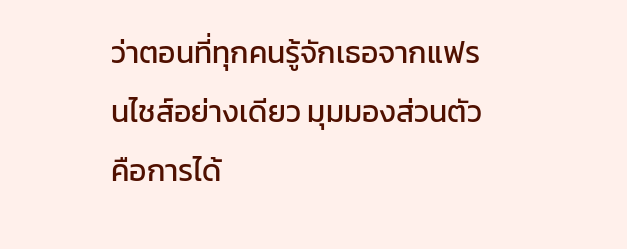ว่าตอนที่ทุกคนรู้จักเธอจากแฟรนไชส์อย่างเดียว มุมมองส่วนตัวคือการได้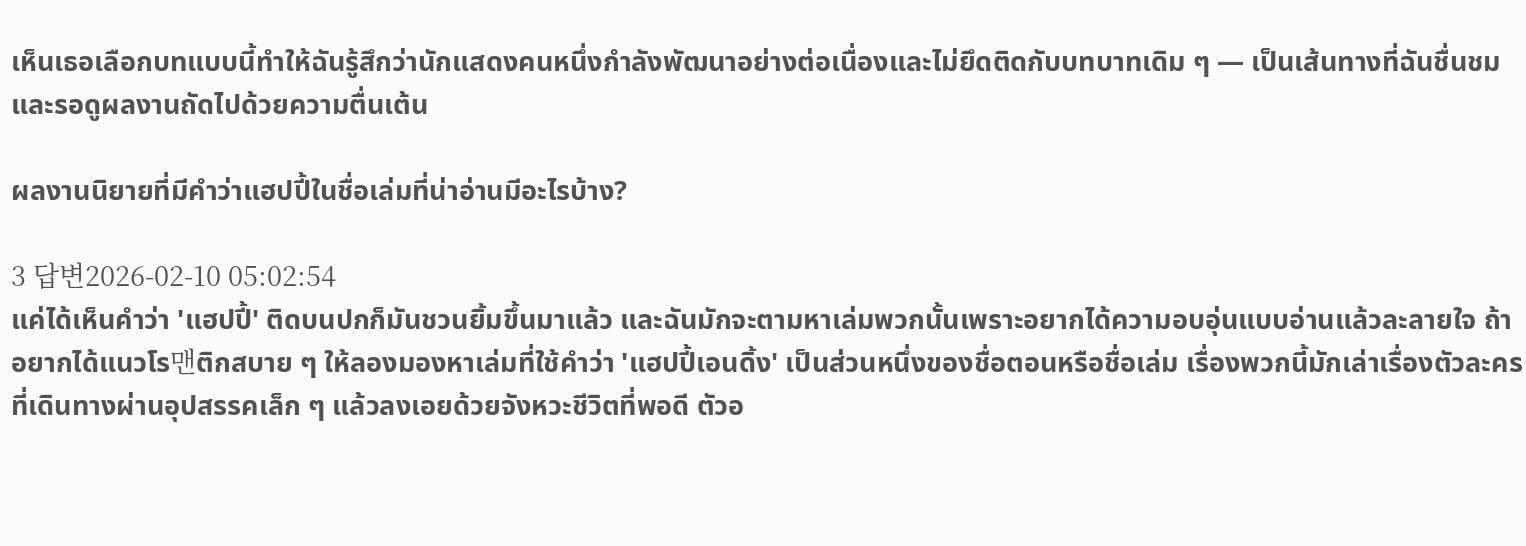เห็นเธอเลือกบทแบบนี้ทำให้ฉันรู้สึกว่านักแสดงคนหนึ่งกำลังพัฒนาอย่างต่อเนื่องและไม่ยึดติดกับบทบาทเดิม ๆ — เป็นเส้นทางที่ฉันชื่นชมและรอดูผลงานถัดไปด้วยความตื่นเต้น

ผลงานนิยายที่มีคำว่าแฮปปี้ในชื่อเล่มที่น่าอ่านมีอะไรบ้าง?

3 답변2026-02-10 05:02:54
แค่ได้เห็นคำว่า 'แฮปปี้' ติดบนปกก็มันชวนยิ้มขึ้นมาแล้ว และฉันมักจะตามหาเล่มพวกนั้นเพราะอยากได้ความอบอุ่นแบบอ่านแล้วละลายใจ ถ้าอยากได้แนวโร맨ติกสบาย ๆ ให้ลองมองหาเล่มที่ใช้คำว่า 'แฮปปี้เอนดิ้ง' เป็นส่วนหนึ่งของชื่อตอนหรือชื่อเล่ม เรื่องพวกนี้มักเล่าเรื่องตัวละครที่เดินทางผ่านอุปสรรคเล็ก ๆ แล้วลงเอยด้วยจังหวะชีวิตที่พอดี ตัวอ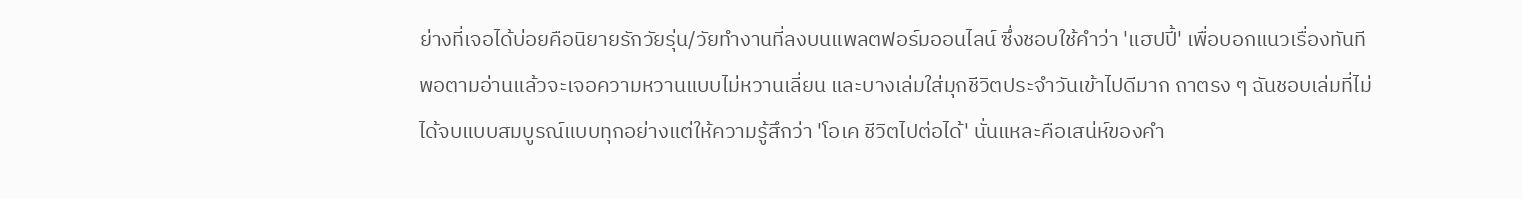ย่างที่เจอได้บ่อยคือนิยายรักวัยรุ่น/วัยทำงานที่ลงบนแพลตฟอร์มออนไลน์ ซึ่งชอบใช้คำว่า 'แฮปปี้' เพื่อบอกแนวเรื่องทันที พอตามอ่านแล้วจะเจอความหวานแบบไม่หวานเลี่ยน และบางเล่มใส่มุกชีวิตประจำวันเข้าไปดีมาก ถาตรง ๆ ฉันชอบเล่มที่ไม่ได้จบแบบสมบูรณ์แบบทุกอย่างแต่ให้ความรู้สึกว่า 'โอเค ชีวิตไปต่อได้' นั่นแหละคือเสน่ห์ของคำ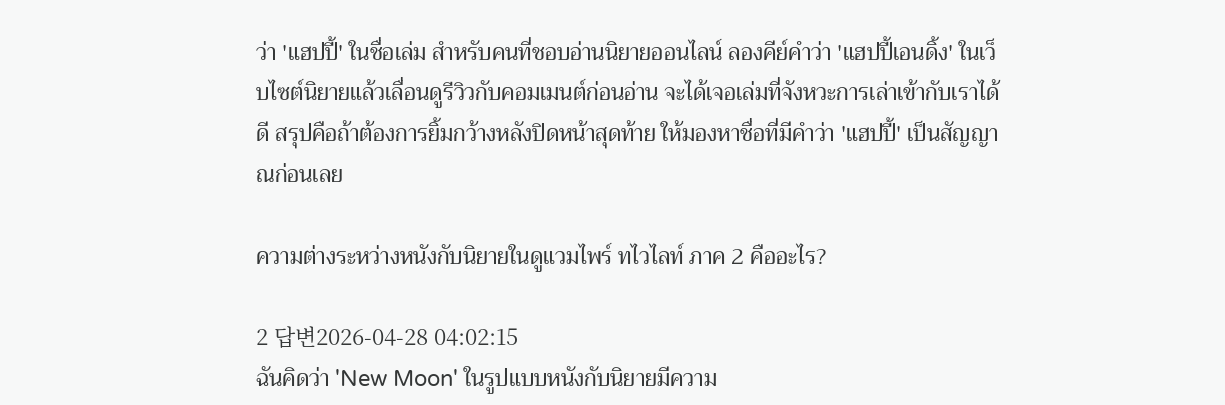ว่า 'แฮปปี้' ในชื่อเล่ม สำหรับคนที่ชอบอ่านนิยายออนไลน์ ลองคีย์คำว่า 'แฮปปี้เอนดิ้ง' ในเว็บไซต์นิยายแล้วเลื่อนดูรีวิวกับคอมเมนต์ก่อนอ่าน จะได้เจอเล่มที่จังหวะการเล่าเข้ากับเราได้ดี สรุปคือถ้าต้องการยิ้มกว้างหลังปิดหน้าสุดท้าย ให้มองหาชื่อที่มีคำว่า 'แฮปปี้' เป็นสัญญาณก่อนเลย

ความต่างระหว่างหนังกับนิยายในดูแวมไพร์ ทไวไลท์ ภาค 2 คืออะไร?

2 답변2026-04-28 04:02:15
ฉันคิดว่า 'New Moon' ในรูปแบบหนังกับนิยายมีความ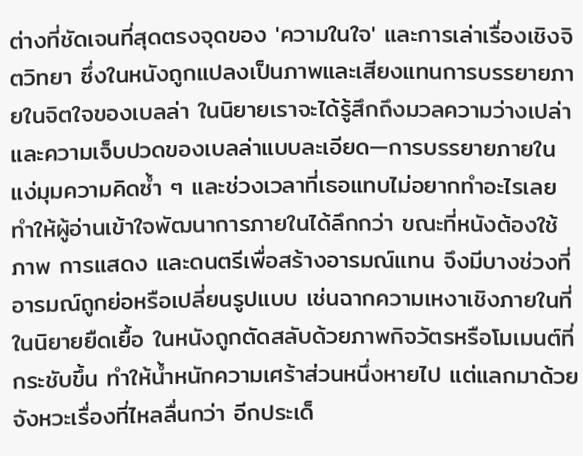ต่างที่ชัดเจนที่สุดตรงจุดของ 'ความในใจ' และการเล่าเรื่องเชิงจิตวิทยา ซึ่งในหนังถูกแปลงเป็นภาพและเสียงแทนการบรรยายภายในจิตใจของเบลล่า ในนิยายเราจะได้รู้สึกถึงมวลความว่างเปล่าและความเจ็บปวดของเบลล่าแบบละเอียด—การบรรยายภายใน แง่มุมความคิดซ้ำ ๆ และช่วงเวลาที่เธอแทบไม่อยากทำอะไรเลย ทำให้ผู้อ่านเข้าใจพัฒนาการภายในได้ลึกกว่า ขณะที่หนังต้องใช้ภาพ การแสดง และดนตรีเพื่อสร้างอารมณ์แทน จึงมีบางช่วงที่อารมณ์ถูกย่อหรือเปลี่ยนรูปแบบ เช่นฉากความเหงาเชิงภายในที่ในนิยายยืดเยื้อ ในหนังถูกตัดสลับด้วยภาพกิจวัตรหรือโมเมนต์ที่กระชับขึ้น ทำให้น้ำหนักความเศร้าส่วนหนึ่งหายไป แต่แลกมาด้วยจังหวะเรื่องที่ไหลลื่นกว่า อีกประเด็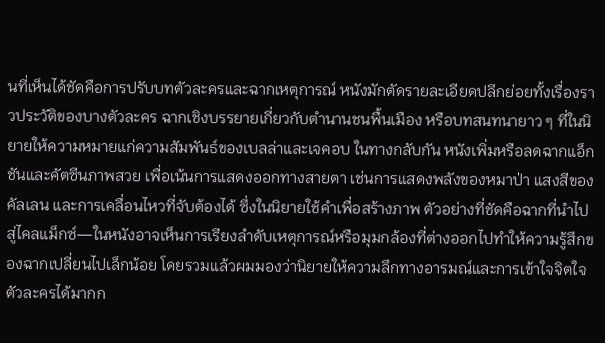นที่เห็นได้ชัดคือการปรับบทตัวละครและฉากเหตุการณ์ หนังมักตัดรายละเอียดปลีกย่อยทั้งเรื่องราวประวัติของบางตัวละคร ฉากเชิงบรรยายเกี่ยวกับตำนานชนพื้นเมือง หรือบทสนทนายาว ๆ ที่ในนิยายให้ความหมายแก่ความสัมพันธ์ของเบลล่าและเจคอบ ในทางกลับกัน หนังเพิ่มหรือลดฉากแอ็กชันและคัตซีนภาพสวย เพื่อเน้นการแสดงออกทางสายตา เช่นการแสดงพลังของหมาป่า แสงสีของคัลเลน และการเคลื่อนไหวที่จับต้องได้ ซึ่งในนิยายใช้คำเพื่อสร้างภาพ ตัวอย่างที่ชัดคือฉากที่นำไปสู่ไคลแม็กซ์—ในหนังอาจเห็นการเรียงลำดับเหตุการณ์หรือมุมกล้องที่ต่างออกไปทำให้ความรู้สึกของฉากเปลี่ยนไปเล็กน้อย โดยรวมแล้วผมมองว่านิยายให้ความลึกทางอารมณ์และการเข้าใจจิตใจตัวละครได้มากก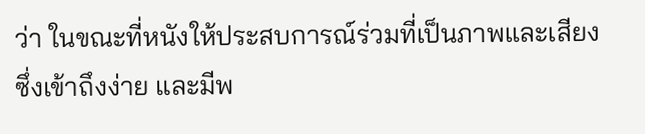ว่า ในขณะที่หนังให้ประสบการณ์ร่วมที่เป็นภาพและเสียงซึ่งเข้าถึงง่าย และมีพ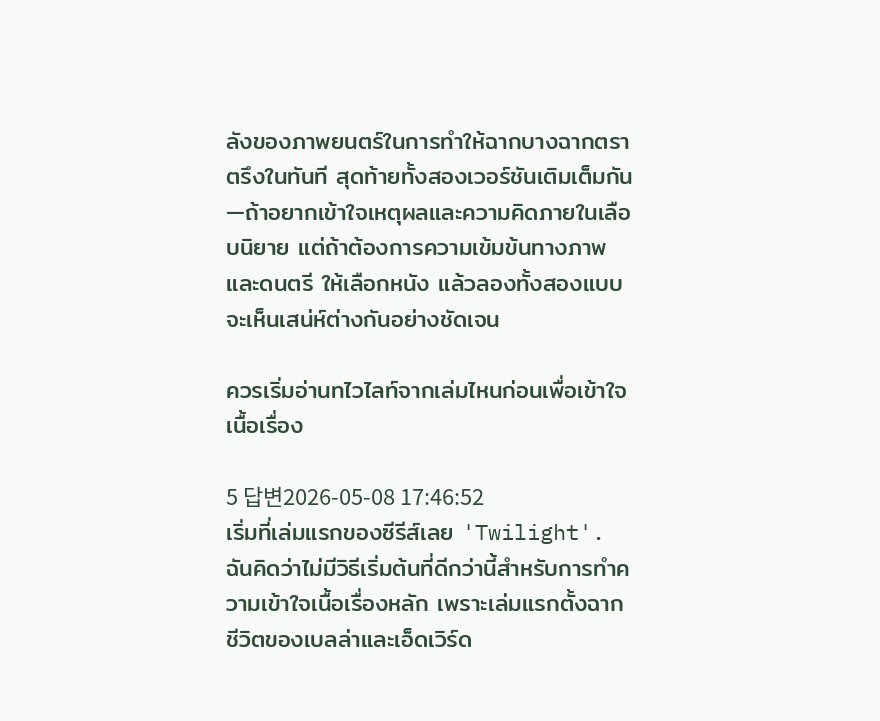ลังของภาพยนตร์ในการทำให้ฉากบางฉากตราตรึงในทันที สุดท้ายทั้งสองเวอร์ชันเติมเต็มกัน—ถ้าอยากเข้าใจเหตุผลและความคิดภายในเลือบนิยาย แต่ถ้าต้องการความเข้มข้นทางภาพและดนตรี ให้เลือกหนัง แล้วลองทั้งสองแบบจะเห็นเสน่ห์ต่างกันอย่างชัดเจน

ควรเริ่มอ่านทไวไลท์จากเล่มไหนก่อนเพื่อเข้าใจเนื้อเรื่อง

5 답변2026-05-08 17:46:52
เริ่มที่เล่มแรกของซีรีส์เลย 'Twilight'. ฉันคิดว่าไม่มีวิธีเริ่มต้นที่ดีกว่านี้สำหรับการทำความเข้าใจเนื้อเรื่องหลัก เพราะเล่มแรกตั้งฉากชีวิตของเบลล่าและเอ็ดเวิร์ด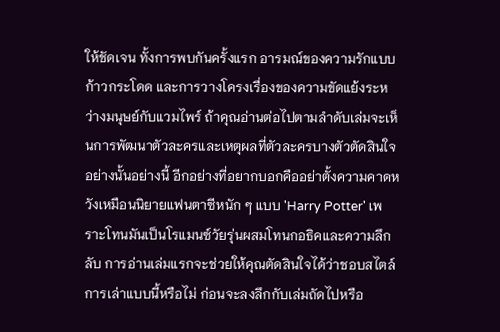ให้ชัดเจน ทั้งการพบกันครั้งแรก อารมณ์ของความรักแบบก้าวกระโดด และการวางโครงเรื่องของความขัดแย้งระหว่างมนุษย์กับแวมไพร์ ถ้าคุณอ่านต่อไปตามลำดับเล่มจะเห็นการพัฒนาตัวละครและเหตุผลที่ตัวละครบางตัวตัดสินใจอย่างนั้นอย่างนี้ อีกอย่างที่อยากบอกคืออย่าตั้งความคาดหวังเหมือนนิยายแฟนตาซีหนัก ๆ แบบ 'Harry Potter' เพราะโทนมันเป็นโรแมนซ์วัยรุ่นผสมโทนกอธิคและความลึกลับ การอ่านเล่มแรกจะช่วยให้คุณตัดสินใจได้ว่าชอบสไตล์การเล่าแบบนี้หรือไม่ ก่อนจะลงลึกกับเล่มถัดไปหรือ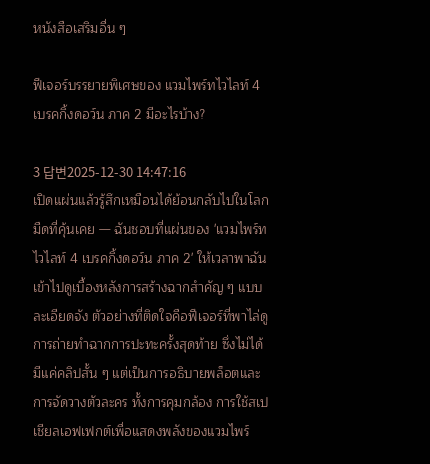หนังสือเสริมอื่น ๆ

ฟีเจอร์บรรยายพิเศษของ แวมไพร์ทไวไลท์ 4 เบรคกิ้งดอว์น ภาค 2 มีอะไรบ้าง?

3 답변2025-12-30 14:47:16
เปิดแผ่นแล้วรู้สึกเหมือนได้ย้อนกลับไปในโลกมืดที่คุ้นเคย — ฉันชอบที่แผ่นของ 'แวมไพร์ทไวไลท์ 4 เบรคกิ้งดอว์น ภาค 2' ให้เวลาพาฉันเข้าไปดูเบื้องหลังการสร้างฉากสำคัญ ๆ แบบละเอียดจัง ตัวอย่างที่ติดใจคือฟีเจอร์ที่พาไล่ดูการถ่ายทำฉากการปะทะครั้งสุดท้าย ซึ่งไม่ได้มีแค่คลิปสั้น ๆ แต่เป็นการอธิบายพล็อตและการจัดวางตัวละคร ทั้งการคุมกล้อง การใช้สเปเชียลเอฟเฟกต์เพื่อแสดงพลังของแวมไพร์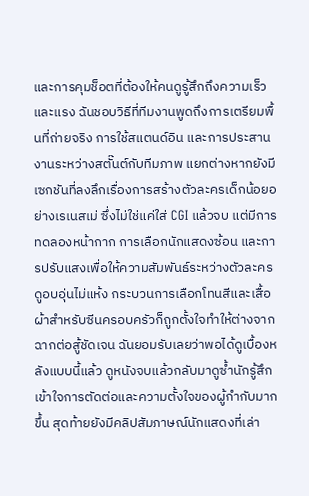และการคุมช็อตที่ต้องให้คนดูรู้สึกถึงความเร็วและแรง ฉันชอบวิธีที่ทีมงานพูดถึงการเตรียมพื้นที่ถ่ายจริง การใช้สแตนด์อิน และการประสานงานระหว่างสตั๊นต์กับทีมภาพ แยกต่างหากยังมีเซกชันที่ลงลึกเรื่องการสร้างตัวละครเด็กน้อยอย่างเรเนสเม่ ซึ่งไม่ใช่แค่ใส่ CGI แล้วจบ แต่มีการทดลองหน้ากาก การเลือกนักแสดงซ้อน และการปรับแสงเพื่อให้ความสัมพันธ์ระหว่างตัวละครดูอบอุ่นไม่แห้ง กระบวนการเลือกโทนสีและเสื้อผ้าสำหรับซีนครอบครัวก็ถูกตั้งใจทำให้ต่างจากฉากต่อสู้ชัดเจน ฉันยอมรับเลยว่าพอได้ดูเบื้องหลังแบบนี้แล้ว ดูหนังจบแล้วกลับมาดูซ้ำนักรู้สึกเข้าใจการตัดต่อและความตั้งใจของผู้กำกับมากขึ้น สุดท้ายยังมีคลิปสัมภาษณ์นักแสดงที่เล่า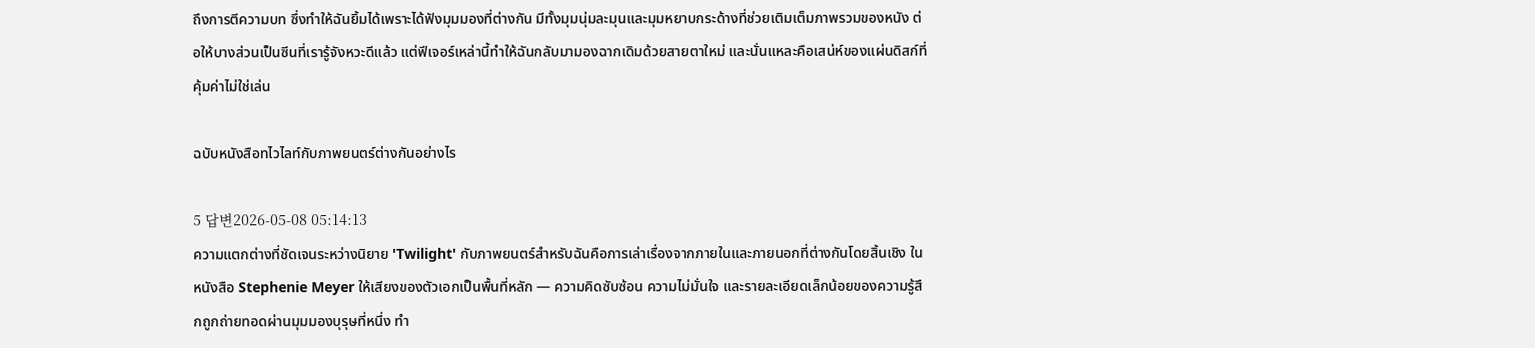ถึงการตีความบท ซึ่งทำให้ฉันยิ้มได้เพราะได้ฟังมุมมองที่ต่างกัน มีทั้งมุมนุ่มละมุนและมุมหยาบกระด้างที่ช่วยเติมเต็มภาพรวมของหนัง ต่อให้บางส่วนเป็นซีนที่เรารู้จังหวะดีแล้ว แต่ฟีเจอร์เหล่านี้ทำให้ฉันกลับมามองฉากเดิมด้วยสายตาใหม่ และนั่นแหละคือเสน่ห์ของแผ่นดิสก์ที่คุ้มค่าไม่ใช่เล่น

ฉบับหนังสือทไวไลท์กับภาพยนตร์ต่างกันอย่างไร

5 답변2026-05-08 05:14:13
ความแตกต่างที่ชัดเจนระหว่างนิยาย 'Twilight' กับภาพยนตร์สำหรับฉันคือการเล่าเรื่องจากภายในและภายนอกที่ต่างกันโดยสิ้นเชิง ในหนังสือ Stephenie Meyer ให้เสียงของตัวเอกเป็นพื้นที่หลัก — ความคิดซับซ้อน ความไม่มั่นใจ และรายละเอียดเล็กน้อยของความรู้สึกถูกถ่ายทอดผ่านมุมมองบุรุษที่หนึ่ง ทำ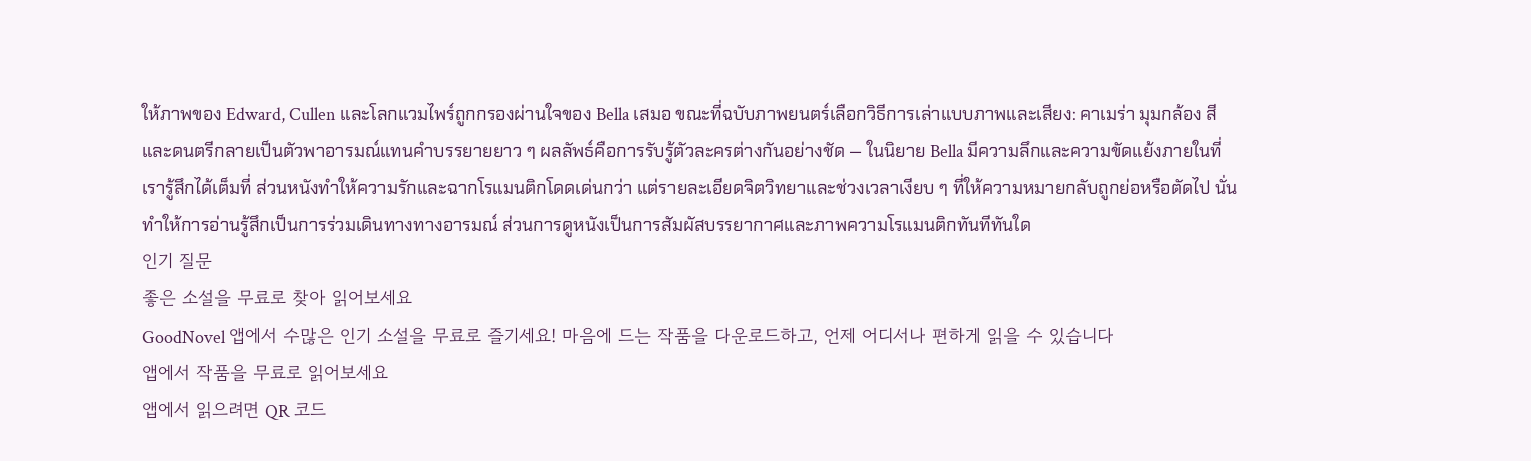ให้ภาพของ Edward, Cullen และโลกแวมไพร์ถูกกรองผ่านใจของ Bella เสมอ ขณะที่ฉบับภาพยนตร์เลือกวิธีการเล่าแบบภาพและเสียง: คาเมร่า มุมกล้อง สี และดนตรีกลายเป็นตัวพาอารมณ์แทนคำบรรยายยาว ๆ ผลลัพธ์คือการรับรู้ตัวละครต่างกันอย่างชัด — ในนิยาย Bella มีความลึกและความขัดแย้งภายในที่เรารู้สึกได้เต็มที่ ส่วนหนังทำให้ความรักและฉากโรแมนติกโดดเด่นกว่า แต่รายละเอียดจิตวิทยาและช่วงเวลาเงียบ ๆ ที่ให้ความหมายกลับถูกย่อหรือตัดไป นั่นทำให้การอ่านรู้สึกเป็นการร่วมเดินทางทางอารมณ์ ส่วนการดูหนังเป็นการสัมผัสบรรยากาศและภาพความโรแมนติกทันทีทันใด
인기 질문
좋은 소설을 무료로 찾아 읽어보세요
GoodNovel 앱에서 수많은 인기 소설을 무료로 즐기세요! 마음에 드는 작품을 다운로드하고, 언제 어디서나 편하게 읽을 수 있습니다
앱에서 작품을 무료로 읽어보세요
앱에서 읽으려면 QR 코드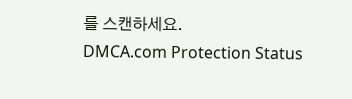를 스캔하세요.
DMCA.com Protection Status